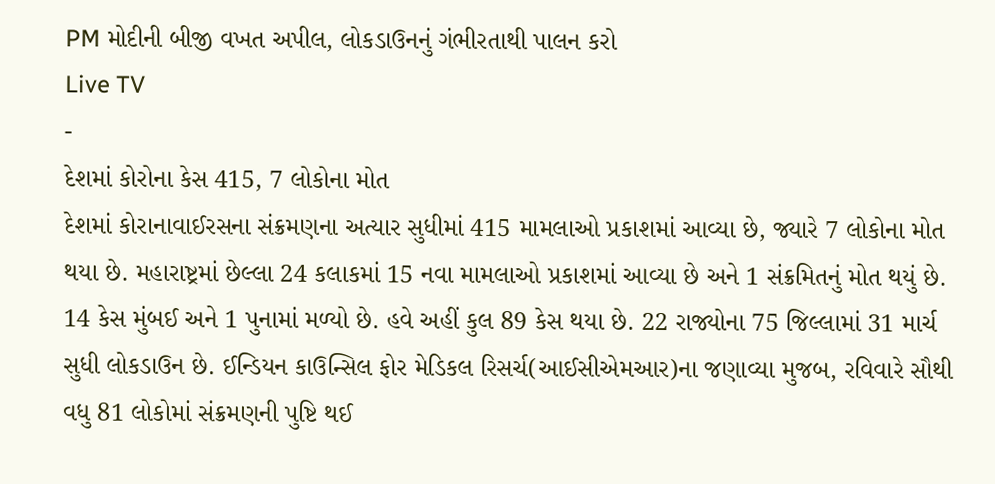PM મોદીની બીજી વખત અપીલ, લોકડાઉનનું ગંભીરતાથી પાલન કરો
Live TV
-
દેશમાં કોરોના કેસ 415, 7 લોકોના મોત
દેશમાં કોરાનાવાઈરસના સંક્રમણના અત્યાર સુધીમાં 415 મામલાઓ પ્રકાશમાં આવ્યા છે, જ્યારે 7 લોકોના મોત થયા છે. મહારાષ્ટ્રમાં છેલ્લા 24 કલાકમાં 15 નવા મામલાઓ પ્રકાશમાં આવ્યા છે અને 1 સંક્રમિતનું મોત થયું છે. 14 કેસ મુંબઈ અને 1 પુનામાં મળ્યો છે. હવે અહીં કુલ 89 કેસ થયા છે. 22 રાજ્યોના 75 જિલ્લામાં 31 માર્ચ સુધી લોકડાઉન છે. ઈન્ડિયન કાઉન્સિલ ફોર મેડિકલ રિસર્ચ(આઈસીએમઆર)ના જણાવ્યા મુજબ, રવિવારે સૌથી વધુ 81 લોકોમાં સંક્રમણની પુષ્ટિ થઈ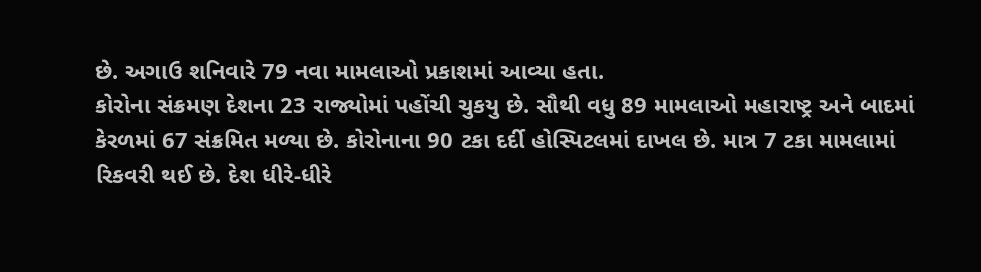છે. અગાઉ શનિવારે 79 નવા મામલાઓ પ્રકાશમાં આવ્યા હતા.
કોરોના સંક્રમણ દેશના 23 રાજ્યોમાં પહોંચી ચુકયુ છે. સૌથી વધુ 89 મામલાઓ મહારાષ્ટ્ર અને બાદમાં કેરળમાં 67 સંક્રમિત મળ્યા છે. કોરોનાના 90 ટકા દર્દી હોસ્પિટલમાં દાખલ છે. માત્ર 7 ટકા મામલામાં રિકવરી થઈ છે. દેશ ધીરે-ધીરે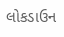લોકડાઉન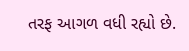તરફ આગળ વધી રહ્યો છે.